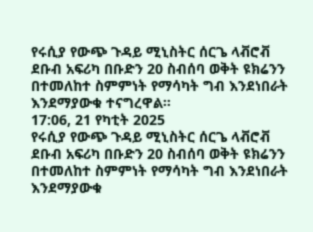የሩሲያ የውጭ ጉዳይ ሚኒስትር ሰርጌ ላቭሮቭ ደቡብ አፍሪካ በቡድን 20 ስብሰባ ወቅት ዩክሬንን በተመለከተ ስምምነት የማሳካት ግብ እንደነበራት እንደማያውቁ ተናግረዋል።
17:06, 21 የካቲት 2025
የሩሲያ የውጭ ጉዳይ ሚኒስትር ሰርጌ ላቭሮቭ ደቡብ አፍሪካ በቡድን 20 ስብሰባ ወቅት ዩክሬንን በተመለከተ ስምምነት የማሳካት ግብ እንደነበራት እንደማያውቁ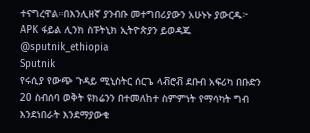ተናግረዋል።በእንሊዘኛ ያንብቡ መተግበሪያውን አሁኑኑ ያውርዱ፦ APK ፋይል ሊንክ ስፑትኒክ ኢትዮጵያን ይወዳጁ @sputnik_ethiopia
Sputnik
የሩሲያ የውጭ ጉዳይ ሚኒስትር ሰርጌ ላቭሮቭ ደቡብ አፍሪካ በቡድን 20 ስብሰባ ወቅት ዩክሬንን በተመለከተ ስምምነት የማሳካት ግብ እንደነበራት እንደማያውቁ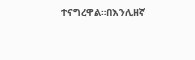ተናግረዋል።በእንሊዘኛ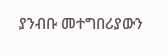ያንብቡ መተግበሪያውን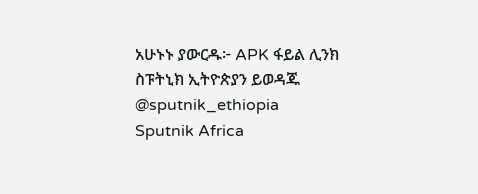አሁኑኑ ያውርዱ፦ APK ፋይል ሊንክ ስፑትኒክ ኢትዮጵያን ይወዳጁ @sputnik_ethiopia
Sputnik Africa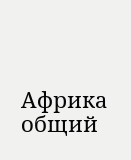Африка общий